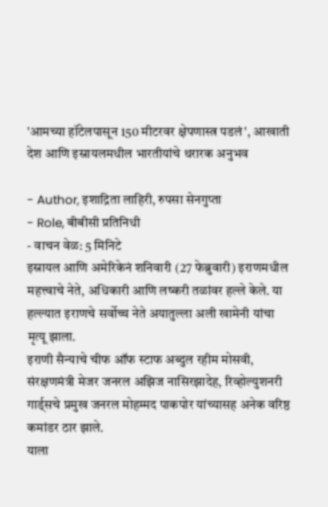'आमच्या हॉटेलपासून 150 मीटरवर क्षेपणास्त्र पडलं', आखाती देश आणि इस्रायलमधील भारतीयांचे थरारक अनुभव

- Author, इशाद्रिता लाहिरी, रुपसा सेनगुप्ता
- Role, बीबीसी प्रतिनिधी
- वाचन वेळ: 5 मिनिटे
इस्रायल आणि अमेरिकेनं शनिवारी (27 फेब्रुवारी) इराणमधील महत्त्वाचे नेते, अधिकारी आणि लष्करी तळांवर हल्ले केले. या हल्ल्यात इराणचे सर्वोच्च नेते अयातुल्ला अली खामेनी यांचा मृत्यू झाला.
इराणी सैन्याचे चीफ ऑफ स्टाफ अब्दुल रहीम मोसवी, संरक्षणमंत्री मेजर जनरल अझिज नासिरझादेह, रिव्होल्युशनरी गार्ड्सचे प्रमुख जनरल मोहम्मद पाकपोर यांच्यासह अनेक वरिष्ठ कमांडर ठार झाले.
याला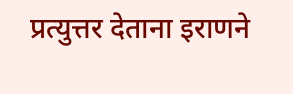प्रत्युत्तर देताना इराणने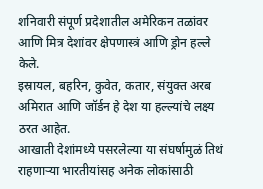शनिवारी संपूर्ण प्रदेशातील अमेरिकन तळांवर आणि मित्र देशांवर क्षेपणास्त्रं आणि ड्रोन हल्ले केले.
इस्रायल, बहरिन, कुवेत, कतार, संयुक्त अरब अमिरात आणि जॉर्डन हे देश या हल्ल्यांचे लक्ष्य ठरत आहेत.
आखाती देशांमध्ये पसरलेल्या या संघर्षामुळं तिथं राहणाऱ्या भारतीयांसह अनेक लोकांसाठी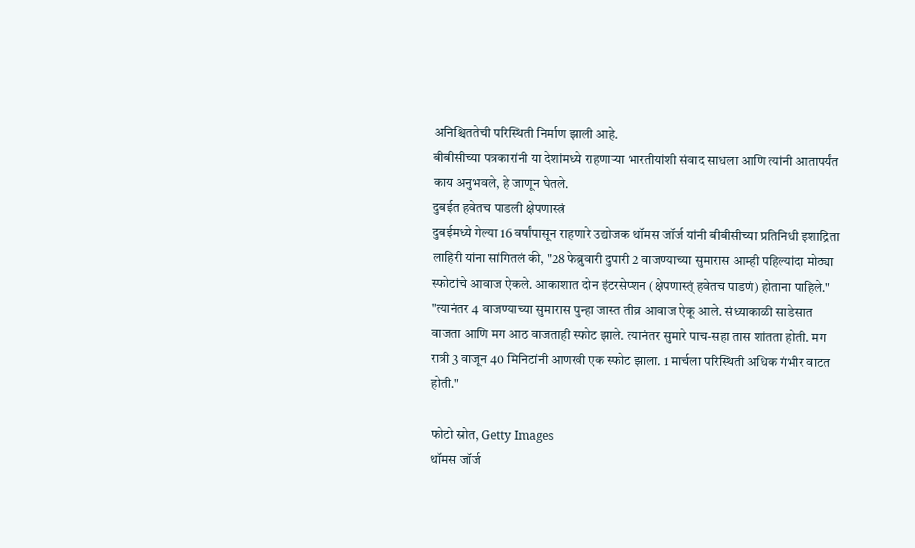अनिश्चिततेची परिस्थिती निर्माण झाली आहे.
बीबीसीच्या पत्रकारांनी या देशांमध्ये राहणाऱ्या भारतीयांशी संवाद साधला आणि त्यांनी आतापर्यंत काय अनुभवले, हे जाणून घेतले.
दुबईत हवेतच पाडली क्षेपणास्त्रं
दुबईमध्ये गेल्या 16 वर्षांपासून राहणारे उद्योजक थॉमस जॉर्ज यांनी बीबीसीच्या प्रतिनिधी इशाद्रिता लाहिरी यांना सांगितलं की, "28 फेब्रुवारी दुपारी 2 वाजण्याच्या सुमारास आम्ही पहिल्यांदा मोठ्या स्फोटांचे आवाज ऐकले. आकाशात दोन इंटरसेप्शन (क्षेपणास्त्ं हवेतच पाडणं) होताना पाहिले."
"त्यानंतर 4 वाजण्याच्या सुमारास पुन्हा जास्त तीव्र आवाज ऐकू आले. संध्याकाळी साडेसात वाजता आणि मग आठ वाजताही स्फोट झाले. त्यानंतर सुमारे पाच-सहा तास शांतता होती. मग रात्री 3 वाजून 40 मिनिटांनी आणखी एक स्फोट झाला. 1 मार्चला परिस्थिती अधिक गंभीर वाटत होती."

फोटो स्रोत, Getty Images
थॉमस जॉर्ज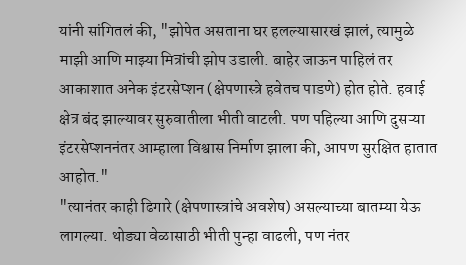यांनी सांगितलं की, "झोपेत असताना घर हलल्यासारखं झालं, त्यामुळे माझी आणि माझ्या मित्रांची झोप उडाली. बाहेर जाऊन पाहिलं तर आकाशात अनेक इंटरसेप्शन (क्षेपणास्त्रे हवेतच पाडणे) होत होते. हवाई क्षेत्र बंद झाल्यावर सुरुवातीला भीती वाटली. पण पहिल्या आणि दुसऱ्या इंटरसेप्शननंतर आम्हाला विश्वास निर्माण झाला की, आपण सुरक्षित हातात आहोत."
"त्यानंतर काही ढिगारे (क्षेपणास्त्रांचे अवशेष) असल्याच्या बातम्या येऊ लागल्या. थोड्या वेळासाठी भीती पुन्हा वाढली, पण नंतर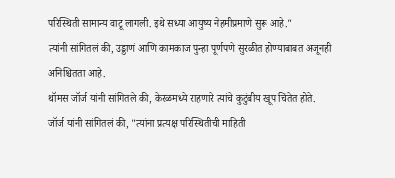परिस्थिती सामान्य वाटू लागली. इथे सध्या आयुष्य नेहमीप्रमाणे सुरू आहे."
त्यांनी सांगितलं की, उड्डाणं आणि कामकाज पुन्हा पूर्णपणे सुरळीत होण्याबाबत अजूनही अनिश्चितता आहे.
थॉमस जॉर्ज यांनी सांगितले की, केरळमध्ये राहणारे त्यांचे कुटुंबीय खूप चिंतेत होते.
जॉर्ज यांनी सांगितलं की, "त्यांना प्रत्यक्ष परिस्थितीची माहिती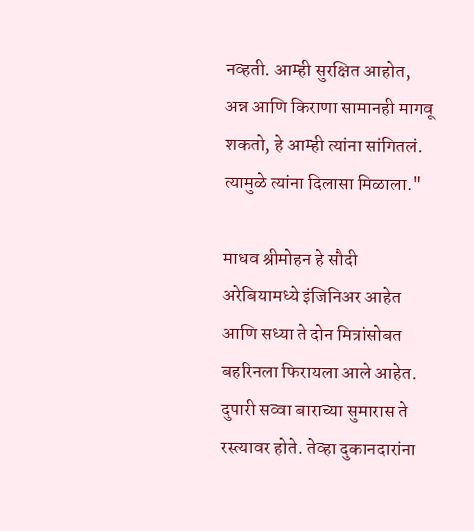नव्हती. आम्ही सुरक्षित आहोत, अन्न आणि किराणा सामानही मागवू शकतो, हे आम्ही त्यांना सांगितलं. त्यामुळे त्यांना दिलासा मिळाला."

माधव श्रीमोहन हे सौदी अरेबियामध्ये इंजिनिअर आहेत आणि सध्या ते दोन मित्रांसोबत बहरिनला फिरायला आले आहेत.
दुपारी सव्वा बाराच्या सुमारास ते रस्त्यावर होते. तेव्हा दुकानदारांना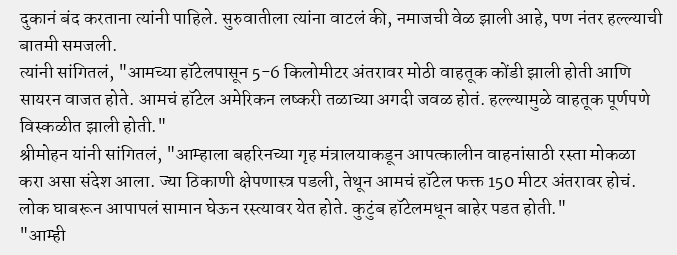दुकानं बंद करताना त्यांनी पाहिले. सुरुवातीला त्यांना वाटलं की, नमाजची वेळ झाली आहे, पण नंतर हल्ल्याची बातमी समजली.
त्यांनी सांगितलं, "आमच्या हॉटेलपासून 5-6 किलोमीटर अंतरावर मोठी वाहतूक कोंडी झाली होती आणि सायरन वाजत होते. आमचं हॉटेल अमेरिकन लष्करी तळाच्या अगदी जवळ होतं. हल्ल्यामुळे वाहतूक पूर्णपणे विस्कळीत झाली होती."
श्रीमोहन यांनी सांगितलं, "आम्हाला बहरिनच्या गृह मंत्रालयाकडून आपत्कालीन वाहनांसाठी रस्ता मोकळा करा असा संदेश आला. ज्या ठिकाणी क्षेपणास्त्र पडली, तेथून आमचं हॉटेल फक्त 150 मीटर अंतरावर होचं. लोक घाबरून आपापलं सामान घेऊन रस्त्यावर येत होते. कुटुंब हॉटेलमधून बाहेर पडत होती."
"आम्ही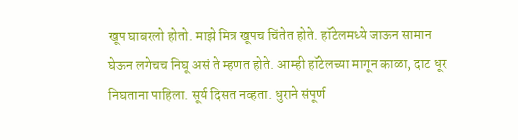खूप घाबरलो होतो. माझे मित्र खूपच चिंतेत होते. हॉटेलमध्ये जाऊन सामान घेऊन लगेचच निघू असं ते म्हणत होते. आम्ही हॉटेलच्या मागून काळा, दाट धूर निघताना पाहिला. सूर्य दिसत नव्हता. धुराने संपूर्ण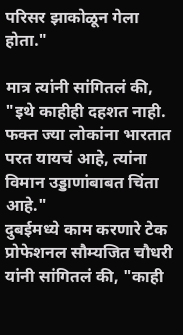परिसर झाकोळून गेला होता."

मात्र त्यांनी सांगितलं की, "इथे काहीही दहशत नाही. फक्त ज्या लोकांना भारतात परत यायचं आहे, त्यांना विमान उड्डाणांबाबत चिंता आहे."
दुबईमध्ये काम करणारे टेक प्रोफेशनल सौम्यजित चौधरी यांनी सांगितलं की, "काही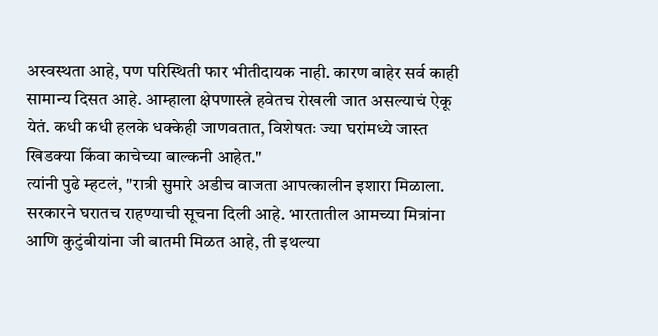अस्वस्थता आहे, पण परिस्थिती फार भीतीदायक नाही. कारण बाहेर सर्व काही सामान्य दिसत आहे. आम्हाला क्षेपणास्त्रे हवेतच रोखली जात असल्याचं ऐकू येतं. कधी कधी हलके धक्केही जाणवतात, विशेषतः ज्या घरांमध्ये जास्त खिडक्या किंवा काचेच्या बाल्कनी आहेत."
त्यांनी पुढे म्हटलं, "रात्री सुमारे अडीच वाजता आपत्कालीन इशारा मिळाला. सरकारने घरातच राहण्याची सूचना दिली आहे. भारतातील आमच्या मित्रांना आणि कुटुंबीयांना जी बातमी मिळत आहे, ती इथल्या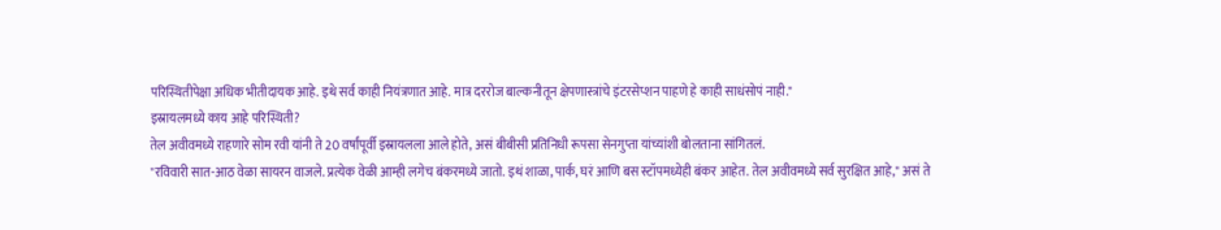परिस्थितीपेक्षा अधिक भीतीदायक आहे. इथे सर्व काही नियंत्रणात आहे. मात्र दररोज बाल्कनीतून क्षेपणास्त्रांचे इंटरसेप्शन पाहणे हे काही साधंसोपं नाही."
इस्रायलमध्ये काय आहे परिस्थिती?
तेल अवीवमध्ये राहणारे सोम रवी यांनी ते 20 वर्षांपूर्वी इस्रायलला आले होते, असं बीबीसी प्रतिनिधी रूपसा सेनगुप्ता यांच्यांशी बोलताना सांगितलं.
"रविवारी सात-आठ वेळा सायरन वाजले. प्रत्येक वेळी आम्ही लगेच बंकरमध्ये जातो. इथं शाळा, पार्क, घरं आणि बस स्टॉपमध्येही बंकर आहेत. तेल अवीवमध्ये सर्व सुरक्षित आहे," असं ते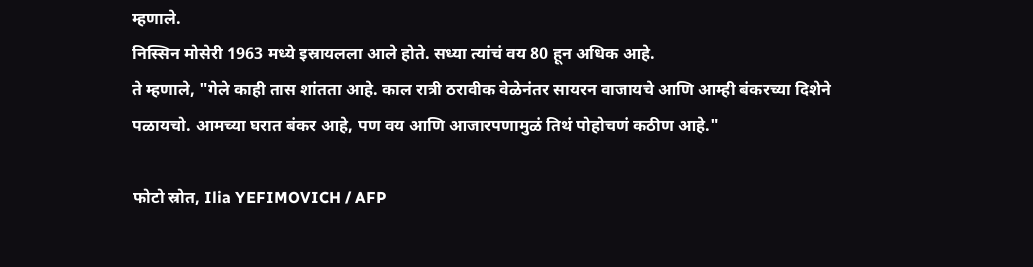म्हणाले.
निस्सिन मोसेरी 1963 मध्ये इस्रायलला आले होते. सध्या त्यांचं वय 80 हून अधिक आहे.
ते म्हणाले, "गेले काही तास शांतता आहे. काल रात्री ठरावीक वेळेनंतर सायरन वाजायचे आणि आम्ही बंकरच्या दिशेने पळायचो. आमच्या घरात बंकर आहे, पण वय आणि आजारपणामुळं तिथं पोहोचणं कठीण आहे."

फोटो स्रोत, Ilia YEFIMOVICH / AFP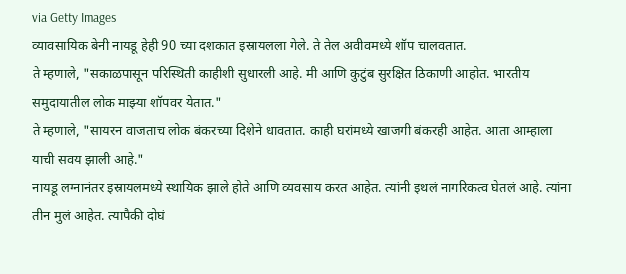via Getty Images
व्यावसायिक बेनी नायडू हेही 90 च्या दशकात इस्रायलला गेले. ते तेल अवीवमध्ये शॉप चालवतात.
ते म्हणाले, "सकाळपासून परिस्थिती काहीशी सुधारली आहे. मी आणि कुटुंब सुरक्षित ठिकाणी आहोत. भारतीय समुदायातील लोक माझ्या शॉपवर येतात."
ते म्हणाले, "सायरन वाजताच लोक बंकरच्या दिशेने धावतात. काही घरांमध्ये खाजगी बंकरही आहेत. आता आम्हाला याची सवय झाली आहे."
नायडू लग्नानंतर इस्रायलमध्ये स्थायिक झाले होते आणि व्यवसाय करत आहेत. त्यांनी इथलं नागरिकत्व घेतलं आहे. त्यांना तीन मुलं आहेत. त्यापैकी दोघं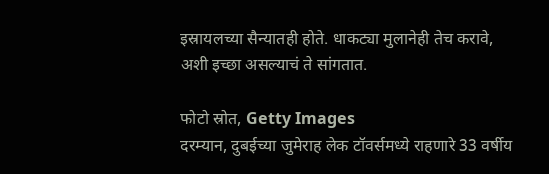इस्रायलच्या सैन्यातही होते. धाकट्या मुलानेही तेच करावे, अशी इच्छा असल्याचं ते सांगतात.

फोटो स्रोत, Getty Images
दरम्यान, दुबईच्या जुमेराह लेक टॉवर्समध्ये राहणारे 33 वर्षीय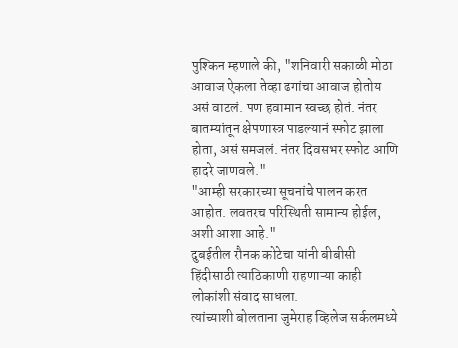पुश्किन म्हणाले की, "शनिवारी सकाळी मोठा आवाज ऐकला तेव्हा ढगांचा आवाज होतोय असं वाटलं. पण हवामान स्वच्छ होतं. नंतर बातम्यांतून क्षेपणास्त्र पाडल्यानं स्फोट झाला होता, असं समजलं. नंतर दिवसभर स्फोट आणि हादरे जाणवले."
"आम्ही सरकारच्या सूचनांचे पालन करत आहोत. लवतरच परिस्थिती सामान्य होईल, अशी आशा आहे."
दुबईतील रौनक कोटेचा यांनी बीबीसी हिंदीसाठी त्याठिकाणी राहणाऱ्या काही लोकांशी संवाद साधला.
त्यांच्याशी बोलताना जुमेराह व्हिलेज सर्कलमध्ये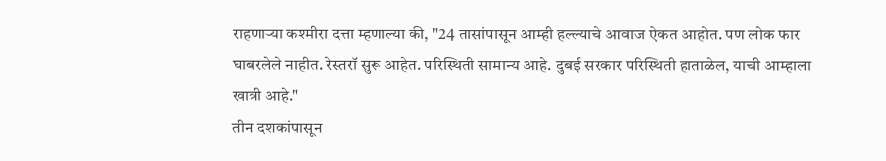राहणाऱ्या कश्मीरा दत्ता म्हणाल्या की, "24 तासांपासून आम्ही हल्ल्याचे आवाज ऐकत आहोत. पण लोक फार घाबरलेले नाहीत. रेस्तरॉ सुरू आहेत. परिस्थिती सामान्य आहे. दुबई सरकार परिस्थिती हाताळेल, याची आम्हाला खात्री आहे."
तीन दशकांपासून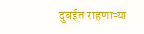दुबईत राहणाऱ्या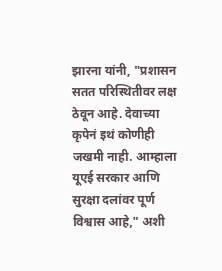झारना यांनी, "प्रशासन सतत परिस्थितीवर लक्ष ठेवून आहे. देवाच्या कृपेनं इथं कोणीही जखमी नाही. आम्हाला यूएई सरकार आणि सुरक्षा दलांवर पूर्ण विश्वास आहे," अशी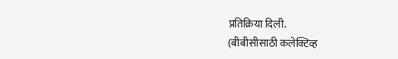प्रतिक्रिया दिली.
(बीबीसीसाठी कलेक्टिव्ह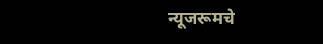न्यूजरूमचे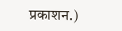प्रकाशन.)